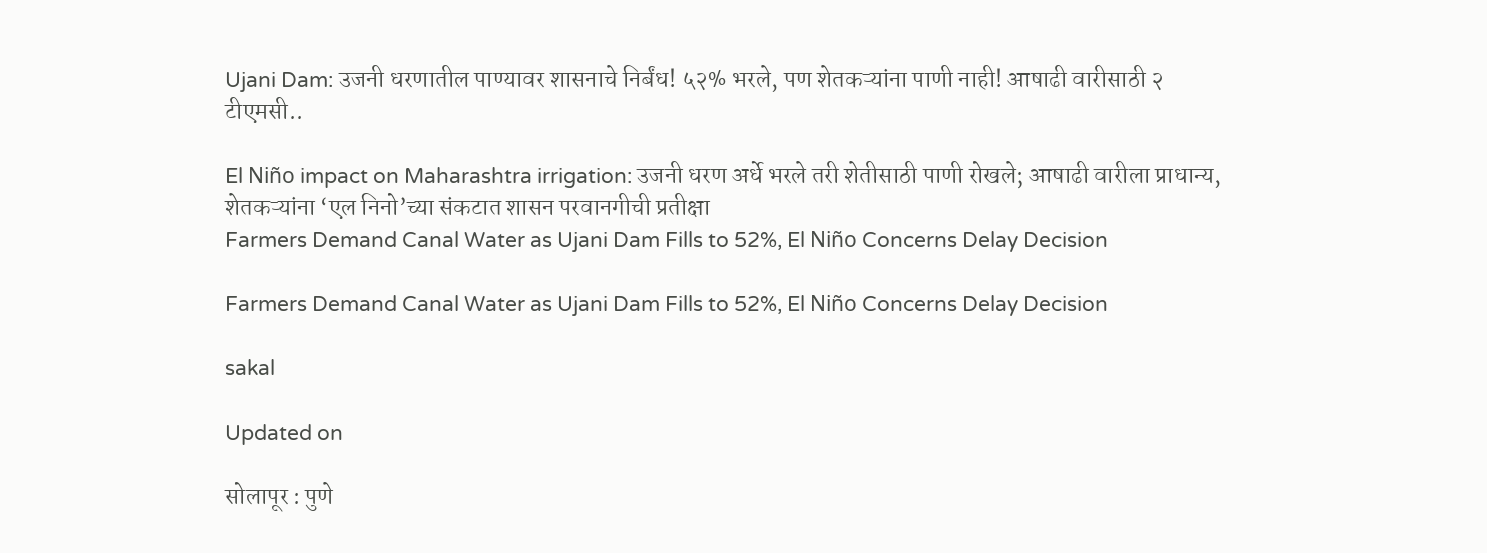Ujani Dam: उजनी धरणातील पाण्यावर शासनाचे निर्बंध! ५२% भरले, पण शेतकऱ्यांना पाणी नाही! आषाढी वारीसाठी २ टीएमसी..

El Niño impact on Maharashtra irrigation: उजनी धरण अर्धे भरले तरी शेतीसाठी पाणी रोखले; आषाढी वारीला प्राधान्य, शेतकऱ्यांना ‘एल निनो’च्या संकटात शासन परवानगीची प्रतीक्षा
Farmers Demand Canal Water as Ujani Dam Fills to 52%, El Niño Concerns Delay Decision

Farmers Demand Canal Water as Ujani Dam Fills to 52%, El Niño Concerns Delay Decision

sakal

Updated on

सोलापूर : पुणे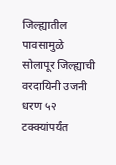जिल्ह्यातील पावसामुळे सोलापूर जिल्ह्याची वरदायिनी उजनी धरण ५२ टक्क्यांपर्यंत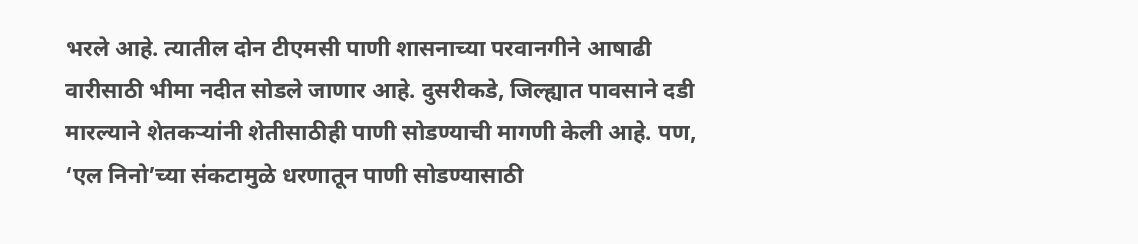भरले आहे. त्यातील दोन टीएमसी पाणी शासनाच्या परवानगीने आषाढी वारीसाठी भीमा नदीत सोडले जाणार आहे. दुसरीकडे, जिल्ह्यात पावसाने दडी मारल्याने शेतकऱ्यांनी शेतीसाठीही पाणी सोडण्याची मागणी केली आहे. पण, ‘एल निनो’च्या संकटामुळे धरणातून पाणी सोडण्यासाठी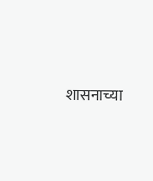शासनाच्या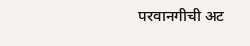परवानगीची अट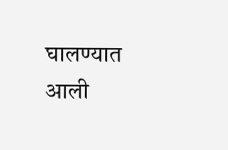घालण्यात आली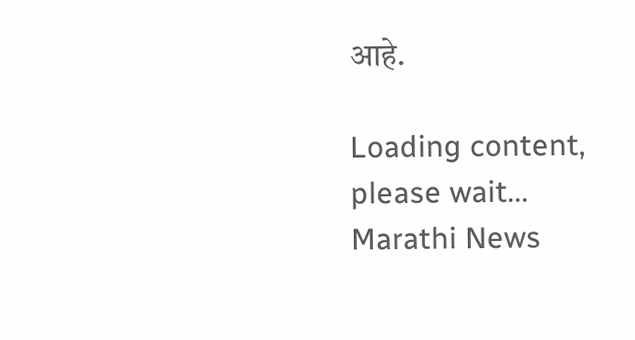आहे.

Loading content, please wait...
Marathi News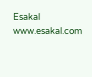Esakal
www.esakal.com